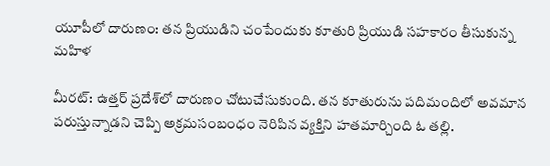యూపీలో దారుణం: తన ప్రియుడిని చంపేందుకు కూతురి ప్రియుడి సహకారం తీసుకున్న మహిళ

మీరట్: ఉత్తర్ ప్రదేశ్‌లో దారుణం చోటుచేసుకుంది. తన కూతురును పదిమందిలో అవమాన పరుస్తున్నాడని చెప్పి అక్రమసంబంధం నెరిపిన వ్యక్తిని హతమార్చింది ఓ తల్లి.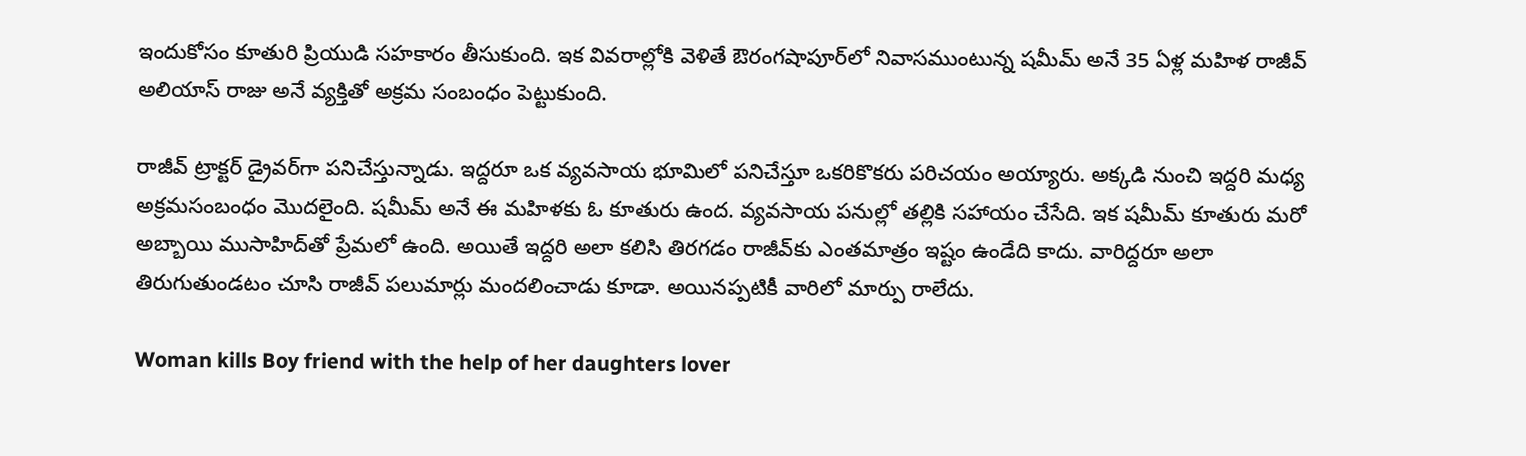ఇందుకోసం కూతురి ప్రియుడి సహకారం తీసుకుంది. ఇక వివరాల్లోకి వెళితే ఔరంగషాపూర్‌లో నివాసముంటున్న షమీమ్ అనే 35 ఏళ్ల మహిళ రాజీవ్ అలియాస్ రాజు అనే వ్యక్తితో అక్రమ సంబంధం పెట్టుకుంది.

రాజీవ్‌ ట్రాక్టర్ డ్రైవర్‌గా పనిచేస్తున్నాడు. ఇద్దరూ ఒక వ్యవసాయ భూమిలో పనిచేస్తూ ఒకరికొకరు పరిచయం అయ్యారు. అక్కడి నుంచి ఇద్దరి మధ్య అక్రమసంబంధం మొదలైంది. షమీమ్ అనే ఈ మహిళకు ఓ కూతురు ఉంద. వ్యవసాయ పనుల్లో తల్లికి సహాయం చేసేది. ఇక షమీమ్ కూతురు మరో అబ్బాయి ముసాహిద్‌తో ప్రేమలో ఉంది. అయితే ఇద్దరి అలా కలిసి తిరగడం రాజీవ్‌కు ఎంతమాత్రం ఇష్టం ఉండేది కాదు. వారిద్దరూ అలా తిరుగుతుండటం చూసి రాజీవ్ పలుమార్లు మందలించాడు కూడా. అయినప్పటికీ వారిలో మార్పు రాలేదు.

Woman kills Boy friend with the help of her daughters lover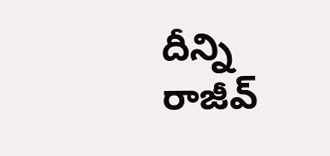దీన్ని రాజీవ్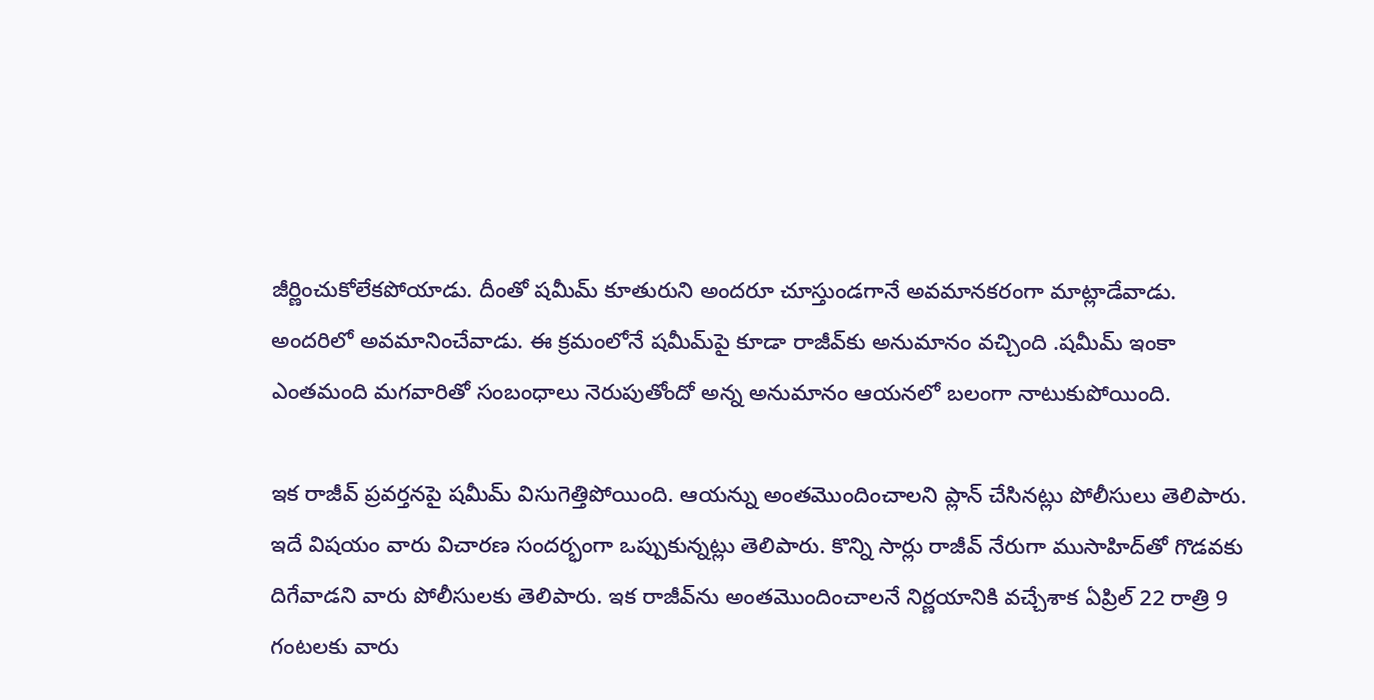జీర్ణించుకోలేకపోయాడు. దీంతో షమీమ్ కూతురుని అందరూ చూస్తుండగానే అవమానకరంగా మాట్లాడేవాడు. అందరిలో అవమానించేవాడు. ఈ క్రమంలోనే షమీమ్‌పై కూడా రాజీవ్‌కు అనుమానం వచ్చింది .షమీమ్ ఇంకా ఎంతమంది మగవారితో సంబంధాలు నెరుపుతోందో అన్న అనుమానం ఆయనలో బలంగా నాటుకుపోయింది.

ఇక రాజీవ్ ప్రవర్తనపై షమీమ్ విసుగెత్తిపోయింది. ఆయన్ను అంతమొందించాలని ప్లాన్ చేసినట్లు పోలీసులు తెలిపారు. ఇదే విషయం వారు విచారణ సందర్భంగా ఒప్పుకున్నట్లు తెలిపారు. కొన్ని సార్లు రాజీవ్ నేరుగా ముసాహిద్‌తో గొడవకు దిగేవాడని వారు పోలీసులకు తెలిపారు. ఇక రాజీవ్‌ను అంతమొందించాలనే నిర్ణయానికి వచ్చేశాక ఏప్రిల్ 22 రాత్రి 9 గంటలకు వారు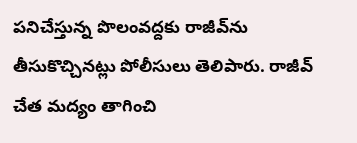పనిచేస్తున్న పొలంవద్దకు రాజీవ్‌ను తీసుకొచ్చినట్లు పోలీసులు తెలిపారు. రాజీవ్‌ చేత మద్యం తాగించి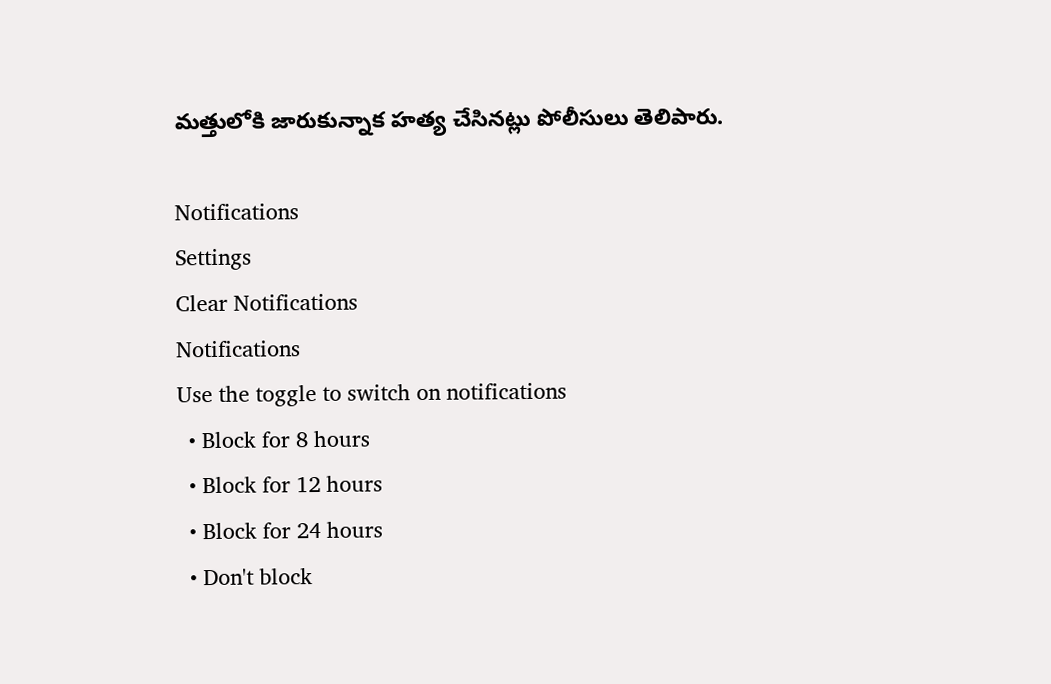మత్తులోకి జారుకున్నాక హత్య చేసినట్లు పోలీసులు తెలిపారు.

Notifications
Settings
Clear Notifications
Notifications
Use the toggle to switch on notifications
  • Block for 8 hours
  • Block for 12 hours
  • Block for 24 hours
  • Don't block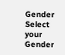Gender
Select your Gender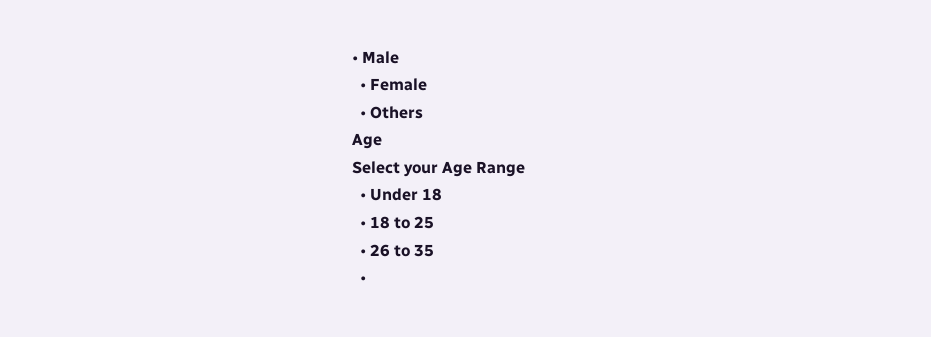• Male
  • Female
  • Others
Age
Select your Age Range
  • Under 18
  • 18 to 25
  • 26 to 35
  •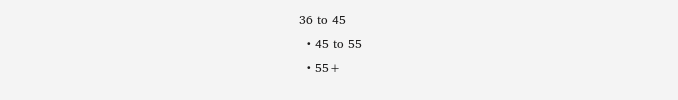36 to 45
  • 45 to 55
  • 55+